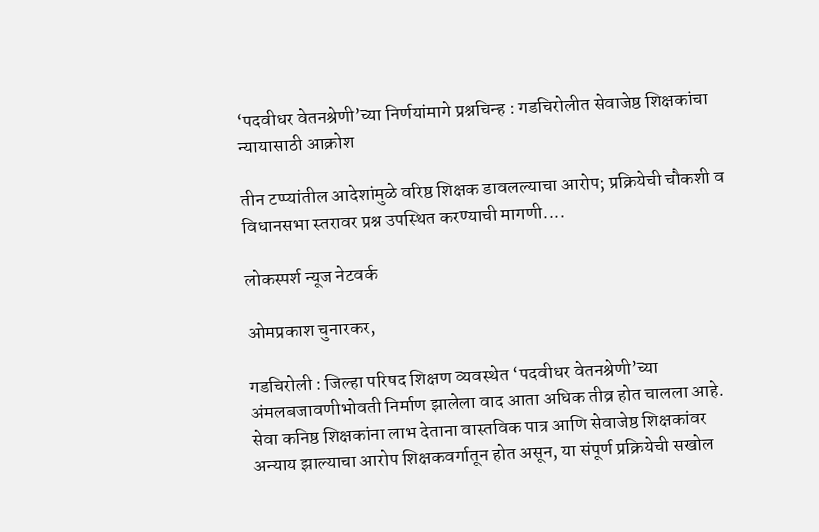‘पदवीधर वेतनश्रेणी’च्या निर्णयांमागे प्रश्नचिन्ह : गडचिरोलीत सेवाजेष्ठ शिक्षकांचा न्यायासाठी आक्रोश

तीन टप्प्यांतील आदेशांमुळे वरिष्ठ शिक्षक डावलल्याचा आरोप; प्रक्रियेची चौकशी व विधानसभा स्तरावर प्रश्न उपस्थित करण्याची मागणी....

लोकस्पर्श न्यूज नेटवर्क

ओमप्रकाश चुनारकर,

गडचिरोली : जिल्हा परिषद शिक्षण व्यवस्थेत ‘पदवीधर वेतनश्रेणी’च्या अंमलबजावणीभोवती निर्माण झालेला वाद आता अधिक तीव्र होत चालला आहे. सेवा कनिष्ठ शिक्षकांना लाभ देताना वास्तविक पात्र आणि सेवाजेष्ठ शिक्षकांवर अन्याय झाल्याचा आरोप शिक्षकवर्गातून होत असून, या संपूर्ण प्रक्रियेची सखोल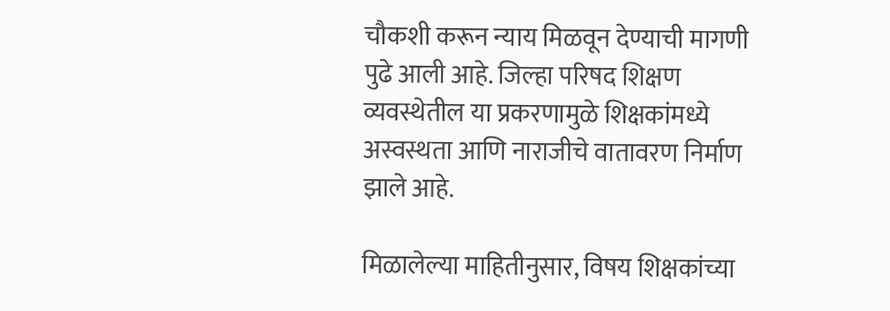चौकशी करून न्याय मिळवून देण्याची मागणी पुढे आली आहे. जिल्हा परिषद शिक्षण व्यवस्थेतील या प्रकरणामुळे शिक्षकांमध्ये अस्वस्थता आणि नाराजीचे वातावरण निर्माण झाले आहे.

मिळालेल्या माहितीनुसार, विषय शिक्षकांच्या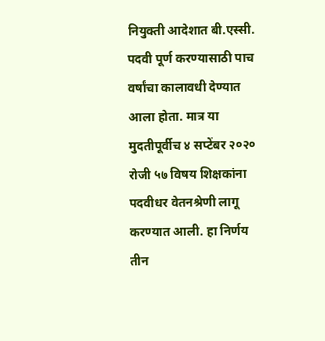नियुक्ती आदेशात बी.एस्सी. पदवी पूर्ण करण्यासाठी पाच वर्षांचा कालावधी देण्यात आला होता. मात्र या मुदतीपूर्वीच ४ सप्टेंबर २०२० रोजी ५७ विषय शिक्षकांना पदवीधर वेतनश्रेणी लागू करण्यात आली. हा निर्णय तीन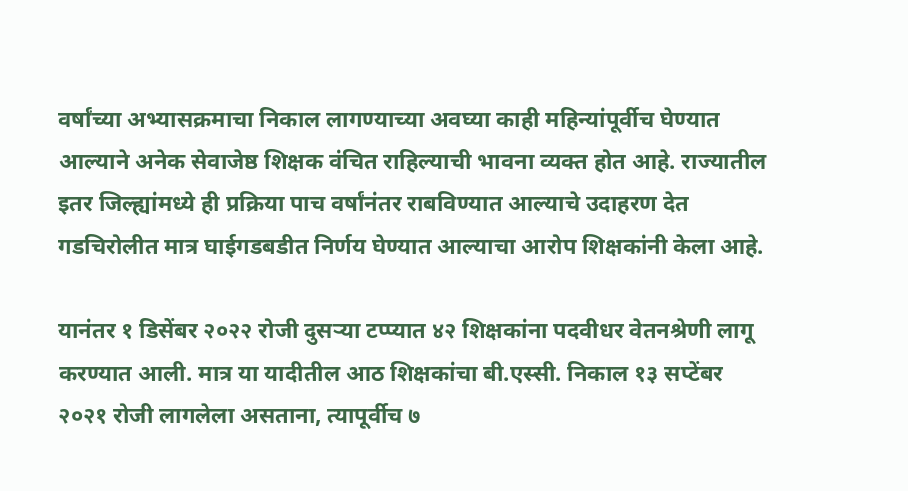वर्षांच्या अभ्यासक्रमाचा निकाल लागण्याच्या अवघ्या काही महिन्यांपूर्वीच घेण्यात आल्याने अनेक सेवाजेष्ठ शिक्षक वंचित राहिल्याची भावना व्यक्त होत आहे. राज्यातील इतर जिल्ह्यांमध्ये ही प्रक्रिया पाच वर्षांनंतर राबविण्यात आल्याचे उदाहरण देत गडचिरोलीत मात्र घाईगडबडीत निर्णय घेण्यात आल्याचा आरोप शिक्षकांनी केला आहे.

यानंतर १ डिसेंबर २०२२ रोजी दुसऱ्या टप्प्यात ४२ शिक्षकांना पदवीधर वेतनश्रेणी लागू करण्यात आली. मात्र या यादीतील आठ शिक्षकांचा बी.एस्सी. निकाल १३ सप्टेंबर २०२१ रोजी लागलेला असताना, त्यापूर्वीच ७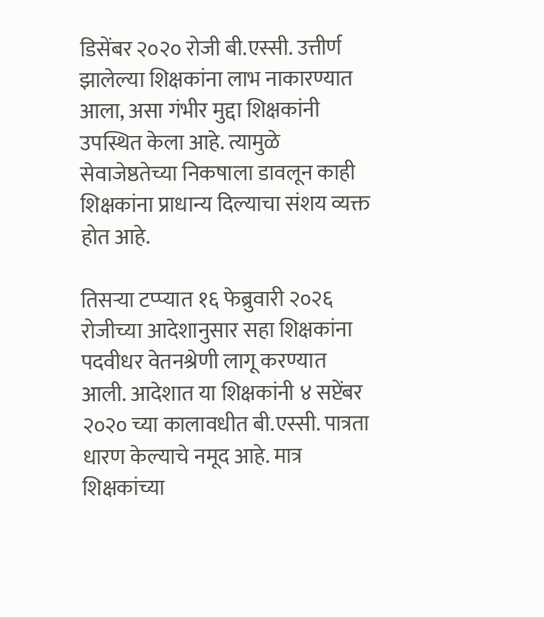डिसेंबर २०२० रोजी बी.एस्सी. उत्तीर्ण झालेल्या शिक्षकांना लाभ नाकारण्यात आला, असा गंभीर मुद्दा शिक्षकांनी उपस्थित केला आहे. त्यामुळे सेवाजेष्ठतेच्या निकषाला डावलून काही शिक्षकांना प्राधान्य दिल्याचा संशय व्यक्त होत आहे.

तिसऱ्या टप्प्यात १६ फेब्रुवारी २०२६ रोजीच्या आदेशानुसार सहा शिक्षकांना पदवीधर वेतनश्रेणी लागू करण्यात आली. आदेशात या शिक्षकांनी ४ सप्टेंबर २०२० च्या कालावधीत बी.एस्सी. पात्रता धारण केल्याचे नमूद आहे. मात्र शिक्षकांच्या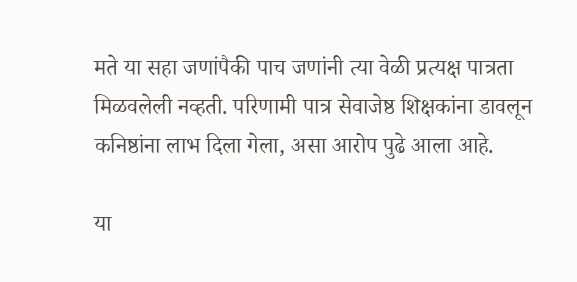मते या सहा जणांपैकी पाच जणांनी त्या वेळी प्रत्यक्ष पात्रता मिळवलेली नव्हती. परिणामी पात्र सेवाजेष्ठ शिक्षकांना डावलून कनिष्ठांना लाभ दिला गेला, असा आरोप पुढे आला आहे.

या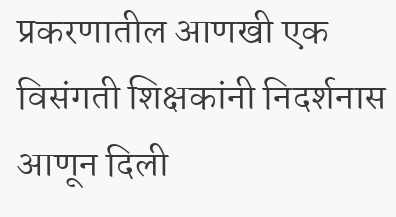प्रकरणातील आणखी एक विसंगती शिक्षकांनी निदर्शनास आणून दिली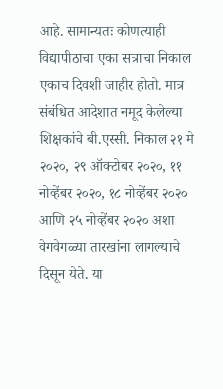आहे. सामान्यतः कोणत्याही विद्यापीठाचा एका सत्राचा निकाल एकाच दिवशी जाहीर होतो. मात्र संबंधित आदेशात नमूद केलेल्या शिक्षकांचे बी.एस्सी. निकाल २१ मे २०२०, २९ ऑक्टोबर २०२०, ११ नोव्हेंबर २०२०, १८ नोव्हेंबर २०२० आणि २५ नोव्हेंबर २०२० अशा वेगवेगळ्या तारखांना लागल्याचे दिसून येते. या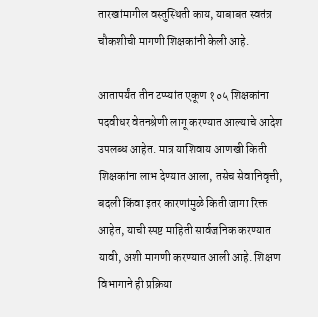तारखांमागील वस्तुस्थिती काय, याबाबत स्वतंत्र चौकशीची मागणी शिक्षकांनी केली आहे.

आतापर्यंत तीन टप्प्यांत एकूण १०५ शिक्षकांना पदवीधर वेतनश्रेणी लागू करण्यात आल्याचे आदेश उपलब्ध आहेत. मात्र याशिवाय आणखी किती शिक्षकांना लाभ देण्यात आला, तसेच सेवानिवृत्ती, बदली किंवा इतर कारणांमुळे किती जागा रिक्त आहेत, याची स्पष्ट माहिती सार्वजनिक करण्यात यावी, अशी मागणी करण्यात आली आहे. शिक्षण विभागाने ही प्रक्रिया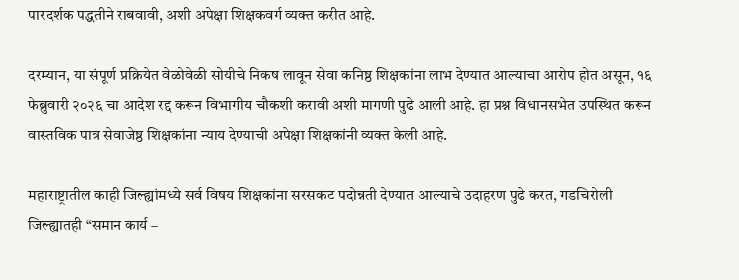पारदर्शक पद्धतीने राबवावी, अशी अपेक्षा शिक्षकवर्ग व्यक्त करीत आहे.

दरम्यान, या संपूर्ण प्रक्रियेत वेळोवेळी सोयीचे निकष लावून सेवा कनिष्ठ शिक्षकांना लाभ देण्यात आल्याचा आरोप होत असून, १६ फेब्रुवारी २०२६ चा आदेश रद्द करून विभागीय चौकशी करावी अशी मागणी पुढे आली आहे. हा प्रश्न विधानसभेत उपस्थित करून वास्तविक पात्र सेवाजेष्ठ शिक्षकांना न्याय देण्याची अपेक्षा शिक्षकांनी व्यक्त केली आहे.

महाराष्ट्रातील काही जिल्ह्यांमध्ये सर्व विषय शिक्षकांना सरसकट पदोन्नती देण्यात आल्याचे उदाहरण पुढे करत, गडचिरोली जिल्ह्यातही “समान कार्य –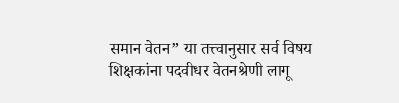समान वेतन” या तत्त्वानुसार सर्व विषय शिक्षकांना पदवीधर वेतनश्रेणी लागू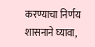करण्याचा निर्णय शासनाने घ्यावा,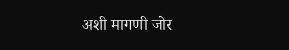अशी मागणी जोर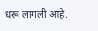धरू लागली आहे.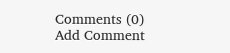Comments (0)
Add Comment